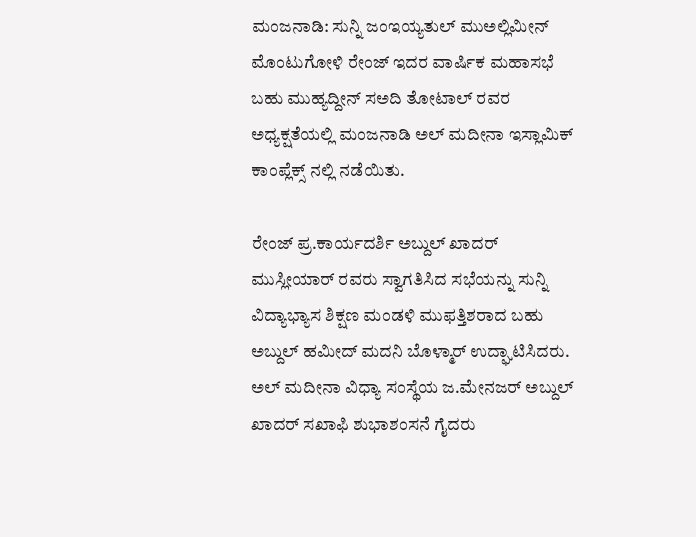ಮಂಜನಾಡಿ: ಸುನ್ನಿ ಜಂಇಯ್ಯತುಲ್ ಮುಅಲ್ಲಿಮೀನ್ ಮೊಂಟುಗೋಳಿ ರೇಂಜ್ ಇದರ ವಾರ್ಷಿಕ ಮಹಾಸಭೆ ಬಹು ಮುಹ್ಯದ್ದೀನ್ ಸಅದಿ ತೋಟಾಲ್ ರವರ ಅಧ್ಯಕ್ಷತೆಯಲ್ಲಿ ಮಂಜನಾಡಿ ಅಲ್ ಮದೀನಾ ಇಸ್ಲಾಮಿಕ್ ಕಾಂಪ್ಲೆಕ್ಸ್ ನಲ್ಲಿ ನಡೆಯಿತು.

ರೇಂಜ್ ಪ್ರ.ಕಾರ್ಯದರ್ಶಿ ಅಬ್ದುಲ್ ಖಾದರ್ ಮುಸ್ಲೀಯಾರ್ ರವರು ಸ್ವಾಗತಿಸಿದ ಸಭೆಯನ್ನು ಸುನ್ನಿ ವಿದ್ಯಾಭ್ಯಾಸ ಶಿಕ್ಷಣ ಮಂಡಳಿ ಮುಫತ್ತಿಶರಾದ ಬಹು ಅಬ್ದುಲ್ ಹಮೀದ್ ಮದನಿ ಬೊಳ್ಮಾರ್ ಉದ್ಘಾಟಿಸಿದರು. ಅಲ್ ಮದೀನಾ ವಿಧ್ಯಾ ಸಂಸ್ಥೆಯ ಜ.ಮೇನಜರ್ ಅಬ್ದುಲ್ ಖಾದರ್ ಸಖಾಫಿ ಶುಭಾಶಂಸನೆ ಗೈದರು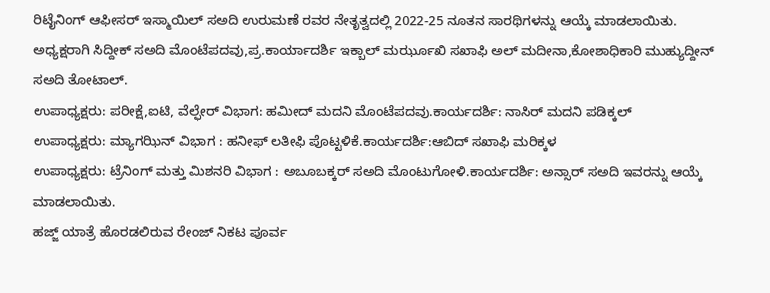ರಿಟೈನಿಂಗ್ ಆಫೀಸರ್ ಇಸ್ಮಾಯಿಲ್ ಸಅದಿ ಉರುಮಣೆ ರವರ ನೇತೃತ್ವದಲ್ಲಿ 2022-25 ನೂತನ ಸಾರಥಿಗಳನ್ನು ಆಯ್ಕೆ ಮಾಡಲಾಯಿತು.
ಅಧ್ಯಕ್ಷರಾಗಿ ಸಿದ್ದೀಕ್ ಸಅದಿ ಮೊಂಟೆಪದವು,ಪ್ರ.ಕಾರ್ಯಾದರ್ಶಿ ಇಕ್ಬಾಲ್ ಮರ್ಝೂಖಿ ಸಖಾಫಿ ಅಲ್ ಮದೀನಾ,ಕೋಶಾಧಿಕಾರಿ ಮುಹ್ಯುದ್ದೀನ್ ಸಅದಿ ತೋಟಾಲ್.
ಉಪಾಧ್ಯಕ್ಷರು: ಪರೀಕ್ಷೆ,ಐಟಿ, ವೆಲ್ಫೇರ್ ವಿಭಾಗ: ಹಮೀದ್ ಮದನಿ ಮೊಂಟೆಪದವು.ಕಾರ್ಯದರ್ಶಿ: ನಾಸಿರ್ ಮದನಿ ಪಡಿಕ್ಕಲ್
ಉಪಾಧ್ಯಕ್ಷರು: ಮ್ಯಾಗಝಿನ್ ವಿಭಾಗ : ಹನೀಫ್ ಲತೀಫಿ ಪೊಟ್ಟಳಿಕೆ.ಕಾರ್ಯದರ್ಶಿ:ಆಬಿದ್ ಸಖಾಫಿ ಮರಿಕ್ಕಳ
ಉಪಾಧ್ಯಕ್ಷರು: ಟ್ರೆನಿಂಗ್ ಮತ್ತು ಮಿಶನರಿ ವಿಭಾಗ : ಅಬೂಬಕ್ಕರ್ ಸಅದಿ ಮೊಂಟುಗೋಳಿ.ಕಾರ್ಯದರ್ಶಿ: ಅನ್ಸಾರ್ ಸಅದಿ ಇವರನ್ನು ಆಯ್ಕೆ ಮಾಡಲಾಯಿತು.
ಹಜ್ಜ್ ಯಾತ್ರೆ ಹೊರಡಲಿರುವ ರೇಂಜ್ ನಿಕಟ ಪೂರ್ವ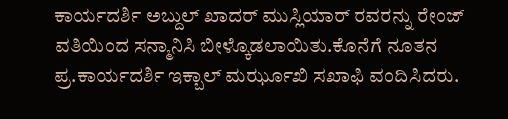ಕಾರ್ಯದರ್ಶಿ ಅಬ್ದುಲ್ ಖಾದರ್ ಮುಸ್ಲಿಯಾರ್ ರವರನ್ನು ರೇಂಜ್ ವತಿಯಿಂದ ಸನ್ಮಾನಿಸಿ ಬೀಳ್ಕೊಡಲಾಯಿತು.ಕೊನೆಗೆ ನೂತನ ಪ್ರ.ಕಾರ್ಯದರ್ಶಿ ಇಕ್ಬಾಲ್ ಮರ್ಝೂಖಿ ಸಖಾಫಿ ವಂದಿಸಿದರು.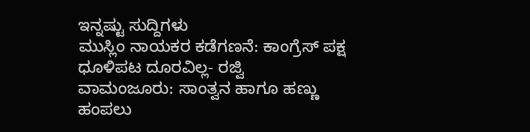ಇನ್ನಷ್ಟು ಸುದ್ದಿಗಳು
ಮುಸ್ಲಿಂ ನಾಯಕರ ಕಡೆಗಣನೆ: ಕಾಂಗ್ರೆಸ್ ಪಕ್ಷ ಧೂಳಿಪಟ ದೂರವಿಲ್ಲ- ರಜ್ವಿ
ವಾಮಂಜೂರು: ಸಾಂತ್ವನ ಹಾಗೂ ಹಣ್ಣು ಹಂಪಲು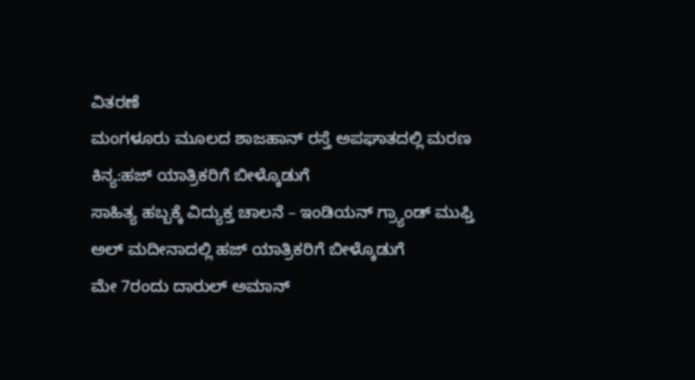ವಿತರಣೆ
ಮಂಗಳೂರು ಮೂಲದ ಶಾಜಹಾನ್ ರಸ್ತೆ ಅಪಘಾತದಲ್ಲಿ ಮರಣ
ಕಿನ್ಯ:ಹಜ್ ಯಾತ್ರಿಕರಿಗೆ ಬೀಳ್ಕೊಡುಗೆ
ಸಾಹಿತ್ಯ ಹಬ್ಬಕ್ಕೆ ವಿದ್ಯುಕ್ತ ಚಾಲನೆ – ಇಂಡಿಯನ್ ಗ್ರ್ಯಾಂಡ್ ಮುಫ್ತಿ
ಅಲ್ ಮದೀನಾದಲ್ಲಿ ಹಜ್ ಯಾತ್ರಿಕರಿಗೆ ಬೀಳ್ಕೊಡುಗೆ
ಮೇ 7ರಂದು ದಾರುಲ್ ಅಮಾನ್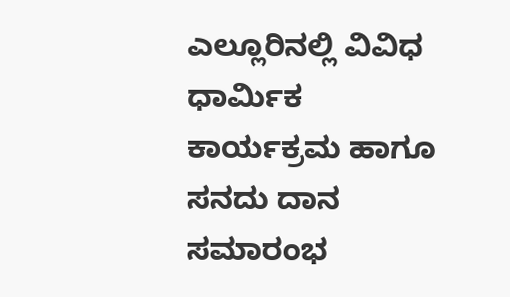ಎಲ್ಲೂರಿನಲ್ಲಿ ವಿವಿಧ ಧಾರ್ಮಿಕ ಕಾರ್ಯಕ್ರಮ ಹಾಗೂ ಸನದು ದಾನ ಸಮಾರಂಭ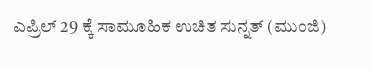ಎಪ್ರಿಲ್ 29 ಕ್ಕೆ ಸಾಮೂಹಿಕ ಉಚಿತ ಸುನ್ನತ್ (ಮುಂಜಿ)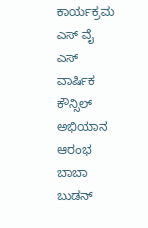ಕಾರ್ಯಕ್ರಮ
ಎಸ್ ವೈ ಎಸ್ ವಾರ್ಷಿಕ ಕೌನ್ಸಿಲ್ ಅಭಿಯಾನ ಆರಂಭ
ಬಾಬಾ ಬುಡನ್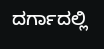ದರ್ಗಾದಲ್ಲಿ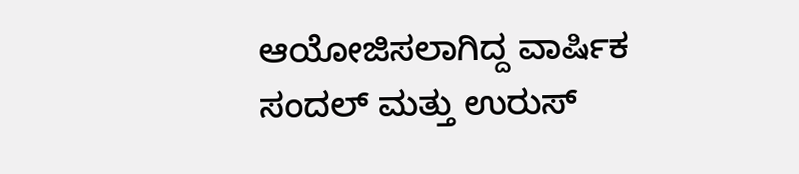ಆಯೋಜಿಸಲಾಗಿದ್ದ ವಾರ್ಷಿಕ ಸಂದಲ್ ಮತ್ತು ಉರುಸ್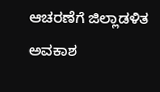ಆಚರಣೆಗೆ ಜಿಲ್ಲಾಡಳಿತ ಅವಕಾಶ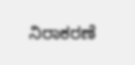ನಿರಾಕರಣೆ